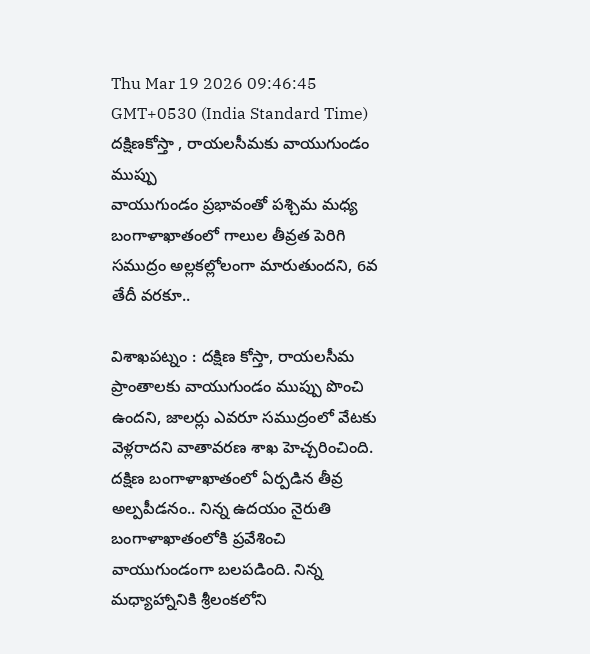Thu Mar 19 2026 09:46:45 GMT+0530 (India Standard Time)
దక్షిణకోస్తా , రాయలసీమకు వాయుగుండం ముప్పు
వాయుగుండం ప్రభావంతో పశ్చిమ మధ్య బంగాళాఖాతంలో గాలుల తీవ్రత పెరిగి సముద్రం అల్లకల్లోలంగా మారుతుందని, 6వ తేదీ వరకూ..

విశాఖపట్నం : దక్షిణ కోస్తా, రాయలసీమ ప్రాంతాలకు వాయుగుండం ముప్పు పొంచి ఉందని, జాలర్లు ఎవరూ సముద్రంలో వేటకు వెళ్లరాదని వాతావరణ శాఖ హెచ్చరించింది. దక్షిణ బంగాళాఖాతంలో ఏర్పడిన తీవ్ర అల్పపీడనం.. నిన్న ఉదయం నైరుతి బంగాళాఖాతంలోకి ప్రవేశించి వాయుగుండంగా బలపడింది. నిన్న మధ్యాహ్నానికి శ్రీలంకలోని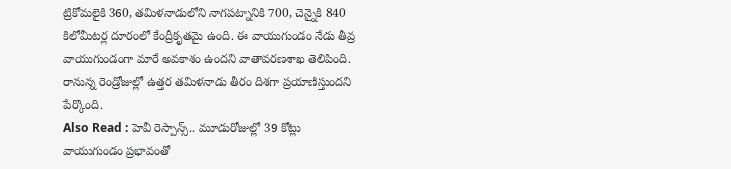ట్రికోమలైకి 360, తమిళనాడులోని నాగపట్నానికి 700, చెన్నైకి 840 కిలోమీటర్ల దూరంలో కేంద్రీకృతమై ఉంది. ఈ వాయుగుండం నేడు తీవ్ర వాయుగుండంగా మారే అవకాశం ఉందని వాతావరణశాఖ తెలిపింది. రానున్న రెండ్రోజుల్లో ఉత్తర తమిళనాడు తీరం దిశగా ప్రయాణిస్తుందని పేర్కొంది.
Also Read : హెవీ రెస్పాన్స్.. మూడురోజుల్లో 39 కోట్లు
వాయుగుండం ప్రభావంతో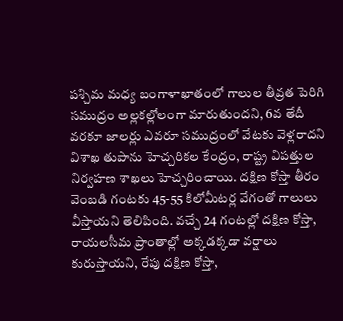పశ్చిమ మధ్య బంగాళాఖాతంలో గాలుల తీవ్రత పెరిగి సముద్రం అల్లకల్లోలంగా మారుతుందని, 6వ తేదీ వరకూ జాలర్లు ఎవరూ సముద్రంలో వేటకు వెళ్లరాదని విశాఖ తుపాను హెచ్చరికల కేంద్రం, రాష్ట్ర విపత్తుల నిర్వహణ శాఖలు హెచ్చరించాయి. దక్షిణ కోస్తా తీరం వెంబడి గంటకు 45-55 కిలోమీటర్ల వేగంతో గాలులు వీస్తాయని తెలిపింది. వచ్చే 24 గంటల్లో దక్షిణ కోస్తా, రాయలసీమ ప్రాంతాల్లో అక్కడక్కడా వర్షాలు కురుస్తాయని, రేపు దక్షిణ కోస్తా,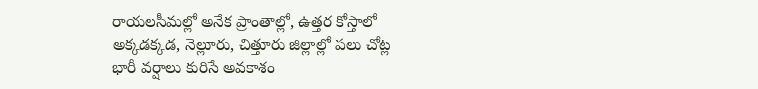రాయలసీమల్లో అనేక ప్రాంతాల్లో, ఉత్తర కోస్తాలో అక్కడక్కడ, నెల్లూరు, చిత్తూరు జిల్లాల్లో పలు చోట్ల భారీ వర్షాలు కురిసే అవకాశం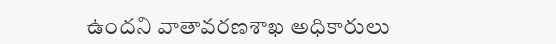ఉందని వాతావరణశాఖ అధికారులు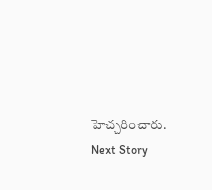హెచ్చరించారు.
Next Story